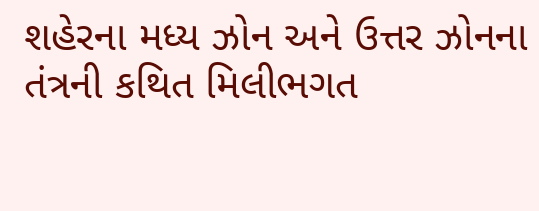શહેરના મધ્ય ઝોન અને ઉત્તર ઝોનના તંત્રની કથિત મિલીભગત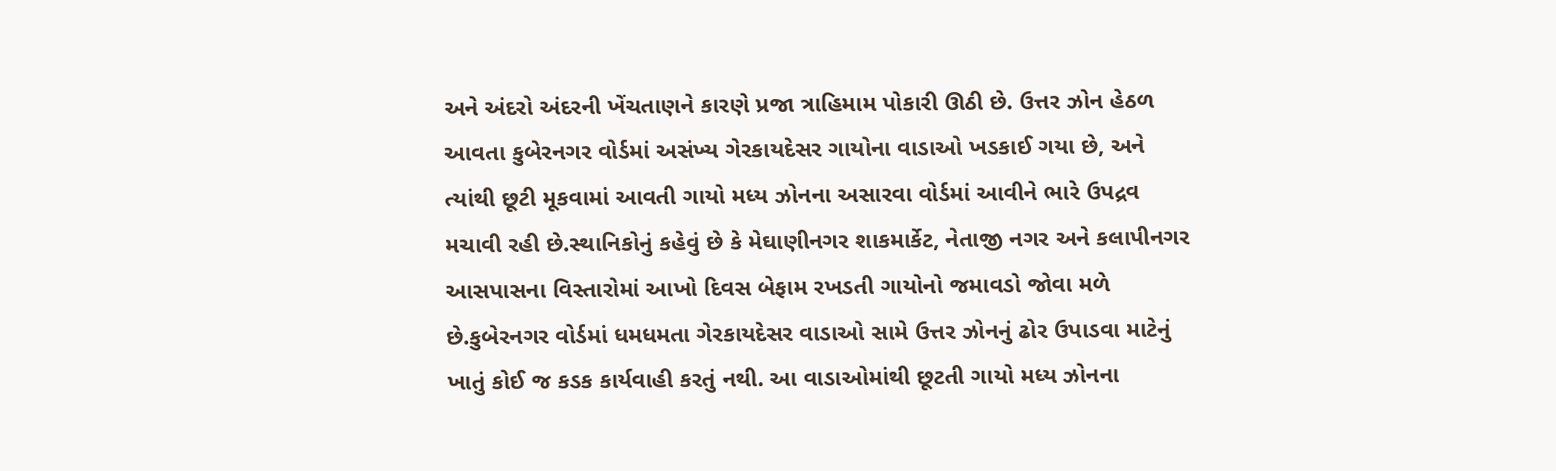અને અંદરો અંદરની ખેંચતાણને કારણે પ્રજા ત્રાહિમામ પોકારી ઊઠી છે. ઉત્તર ઝોન હેઠળ આવતા કુબેરનગર વોર્ડમાં અસંખ્ય ગેરકાયદેસર ગાયોના વાડાઓ ખડકાઈ ગયા છે, અને ત્યાંથી છૂટી મૂકવામાં આવતી ગાયો મધ્ય ઝોનના અસારવા વોર્ડમાં આવીને ભારે ઉપદ્રવ મચાવી રહી છે.સ્થાનિકોનું કહેવું છે કે મેઘાણીનગર શાકમાર્કેટ, નેતાજી નગર અને કલાપીનગર આસપાસના વિસ્તારોમાં આખો દિવસ બેફામ રખડતી ગાયોનો જમાવડો જોવા મળે છે.કુબેરનગર વોર્ડમાં ધમધમતા ગેરકાયદેસર વાડાઓ સામે ઉત્તર ઝોનનું ઢોર ઉપાડવા માટેનું ખાતું કોઈ જ કડક કાર્યવાહી કરતું નથી. આ વાડાઓમાંથી છૂટતી ગાયો મધ્ય ઝોનના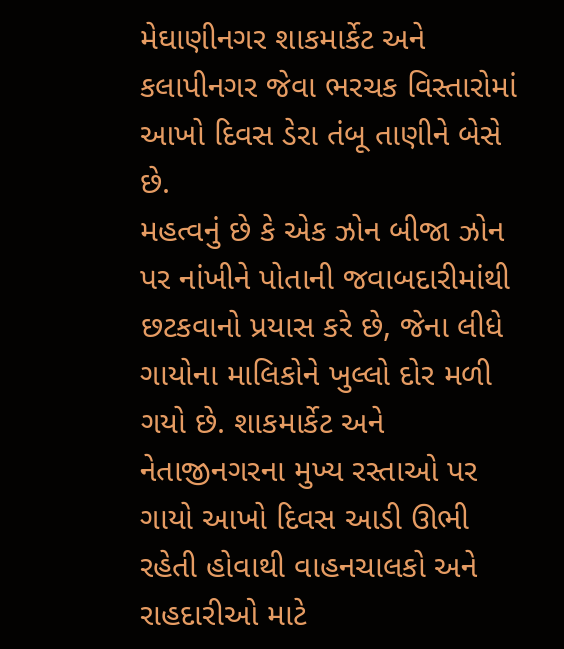મેઘાણીનગર શાકમાર્કેટ અને કલાપીનગર જેવા ભરચક વિસ્તારોમાં આખો દિવસ ડેરા તંબૂ તાણીને બેસે છે.
મહત્વનું છે કે એક ઝોન બીજા ઝોન પર નાંખીને પોતાની જવાબદારીમાંથી છટકવાનો પ્રયાસ કરે છે, જેના લીધે ગાયોના માલિકોને ખુલ્લો દોર મળી ગયો છે. શાકમાર્કેટ અને નેતાજીનગરના મુખ્ય રસ્તાઓ પર ગાયો આખો દિવસ આડી ઊભી રહેતી હોવાથી વાહનચાલકો અને રાહદારીઓ માટે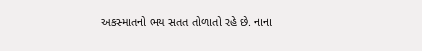અકસ્માતનો ભય સતત તોળાતો રહે છે. નાના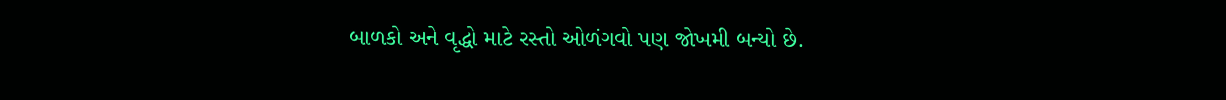બાળકો અને વૃદ્ધો માટે રસ્તો ઓળંગવો પણ જોખમી બન્યો છે.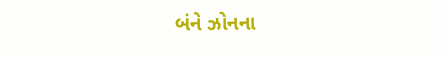બંને ઝોનના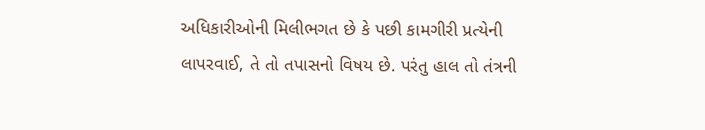અધિકારીઓની મિલીભગત છે કે પછી કામગીરી પ્રત્યેની લાપરવાઈ, તે તો તપાસનો વિષય છે. પરંતુ હાલ તો તંત્રની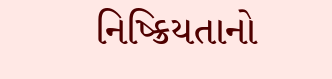નિષ્ક્રિયતાનો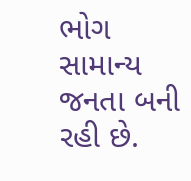ભોગ સામાન્ય જનતા બની રહી છે.